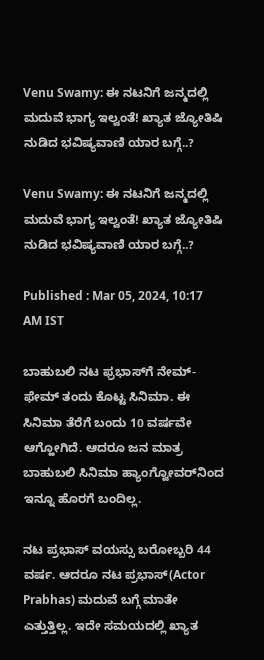Venu Swamy: ಈ ನಟನಿಗೆ ಜನ್ಮದಲ್ಲಿ ಮದುವೆ ಭಾಗ್ಯ ಇಲ್ವಂತೆ! ಖ್ಯಾತ ಜ್ಯೋತಿಷಿ ನುಡಿದ ಭವಿಷ್ಯವಾಣಿ ಯಾರ ಬಗ್ಗೆ..?

Venu Swamy: ಈ ನಟನಿಗೆ ಜನ್ಮದಲ್ಲಿ ಮದುವೆ ಭಾಗ್ಯ ಇಲ್ವಂತೆ! ಖ್ಯಾತ ಜ್ಯೋತಿಷಿ ನುಡಿದ ಭವಿಷ್ಯವಾಣಿ ಯಾರ ಬಗ್ಗೆ..?

Published : Mar 05, 2024, 10:17 AM IST

ಬಾಹುಬಲಿ ನಟ ಫ್ರಭಾಸ್‌ಗೆ ನೇಮ್-ಫೇಮ್ ತಂದು ಕೊಟ್ಟ ಸಿನಿಮಾ. ಈ ಸಿನಿಮಾ ತೆರೆಗೆ ಬಂದು 10 ವರ್ಷವೇ ಆಗ್ಹೋಗಿದೆ. ಆದರೂ ಜನ ಮಾತ್ರ ಬಾಹುಬಲಿ ಸಿನಿಮಾ ಹ್ಯಾಂಗ್ವೋವರ್‌ನಿಂದ ಇನ್ನೂ ಹೊರಗೆ ಬಂದಿಲ್ಲ.

ನಟ ಪ್ರಭಾಸ್ ವಯಸ್ಸು ಬರೋಬ್ಬರಿ 44 ವರ್ಷ. ಆದರೂ ನಟ ಪ್ರಭಾಸ್(Actor Prabhas) ಮದುವೆ ಬಗ್ಗೆ ಮಾತೇ ಎತ್ತುತ್ತಿಲ್ಲ. ಇದೇ ಸಮಯದಲ್ಲಿ ಖ್ಯಾತ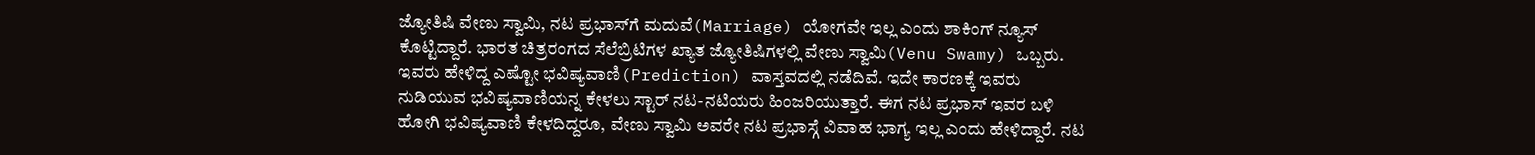ಜ್ಯೋತಿಷಿ ವೇಣು ಸ್ವಾಮಿ, ನಟ ಪ್ರಭಾಸ್‌ಗೆ ಮದುವೆ(Marriage) ಯೋಗವೇ ಇಲ್ಲ ಎಂದು ಶಾಕಿಂಗ್ ನ್ಯೂಸ್ ಕೊಟ್ಟಿದ್ದಾರೆ. ಭಾರತ ಚಿತ್ರರಂಗದ ಸೆಲೆಬ್ರಿಟಿಗಳ ಖ್ಯಾತ ಜ್ಯೋತಿಷಿಗಳಲ್ಲಿ ವೇಣು ಸ್ವಾಮಿ(Venu Swamy) ಒಬ್ಬರು. ಇವರು ಹೇಳಿದ್ದ ಎಷ್ಟೋ ಭವಿಷ್ಯವಾಣಿ(Prediction) ವಾಸ್ತವದಲ್ಲಿ ನಡೆದಿವೆ. ಇದೇ ಕಾರಣಕ್ಕೆ ಇವರು ನುಡಿಯುವ ಭವಿಷ್ಯವಾಣಿಯನ್ನ ಕೇಳಲು ಸ್ಟಾರ್ ನಟ-ನಟಿಯರು ಹಿಂಜರಿಯುತ್ತಾರೆ. ಈಗ ನಟ ಪ್ರಭಾಸ್ ಇವರ ಬಳಿ ಹೋಗಿ ಭವಿಷ್ಯವಾಣಿ ಕೇಳದಿದ್ದರೂ, ವೇಣು ಸ್ವಾಮಿ ಅವರೇ ನಟ ಪ್ರಭಾಸ್ಗೆ ವಿವಾಹ ಭಾಗ್ಯ ಇಲ್ಲ ಎಂದು ಹೇಳಿದ್ದಾರೆ. ನಟ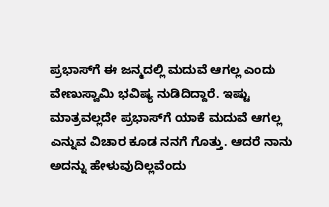ಪ್ರಭಾಸ್‌ಗೆ ಈ ಜನ್ಮದಲ್ಲಿ ಮದುವೆ ಆಗಲ್ಲ ಎಂದು ವೇಣುಸ್ವಾಮಿ ಭವಿಷ್ಯ ನುಡಿದಿದ್ದಾರೆ. ಇಷ್ಟು ಮಾತ್ರವಲ್ಲದೇ ಪ್ರಭಾಸ್‌ಗೆ ಯಾಕೆ ಮದುವೆ ಆಗಲ್ಲ ಎನ್ನುವ ವಿಚಾರ ಕೂಡ ನನಗೆ ಗೊತ್ತು. ಆದರೆ ನಾನು ಅದನ್ನು ಹೇಳುವುದಿಲ್ಲವೆಂದು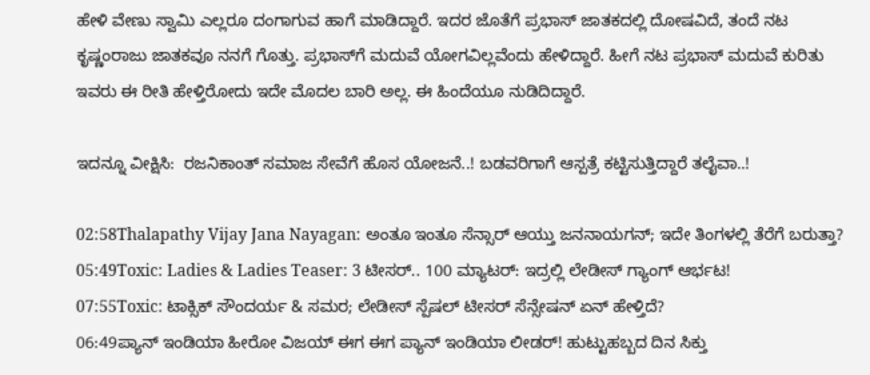ಹೇಳಿ ವೇಣು ಸ್ವಾಮಿ ಎಲ್ಲರೂ ದಂಗಾಗುವ ಹಾಗೆ ಮಾಡಿದ್ದಾರೆ. ಇದರ ಜೊತೆಗೆ ಪ್ರಭಾಸ್ ಜಾತಕದಲ್ಲಿ ದೋಷವಿದೆ, ತಂದೆ ನಟ ಕೃಷ್ಣಂರಾಜು ಜಾತಕವೂ ನನಗೆ ಗೊತ್ತು. ಪ್ರಭಾಸ್‌ಗೆ ಮದುವೆ ಯೋಗವಿಲ್ಲವೆಂದು ಹೇಳಿದ್ದಾರೆ. ಹೀಗೆ ನಟ ಪ್ರಭಾಸ್ ಮದುವೆ ಕುರಿತು ಇವರು ಈ ರೀತಿ ಹೇಳ್ತಿರೋದು ಇದೇ ಮೊದಲ ಬಾರಿ ಅಲ್ಲ. ಈ ಹಿಂದೆಯೂ ನುಡಿದಿದ್ದಾರೆ.

ಇದನ್ನೂ ವೀಕ್ಷಿಸಿ:  ರಜನಿಕಾಂತ್ ಸಮಾಜ ಸೇವೆಗೆ ಹೊಸ ಯೋಜನೆ..! ಬಡವರಿಗಾಗೆ ಆಸ್ಪತ್ರೆ ಕಟ್ಟಿಸುತ್ತಿದ್ದಾರೆ ತಲೈವಾ..!

02:58Thalapathy Vijay Jana Nayagan: ಅಂತೂ ಇಂತೂ ಸೆನ್ಸಾರ್ ಆಯ್ತು ಜನನಾಯಗನ್; ಇದೇ ತಿಂಗಳಲ್ಲಿ ತೆರೆಗೆ ಬರುತ್ತಾ?
05:49Toxic: Ladies & Ladies Teaser: 3 ಟೀಸರ್.. 100 ಮ್ಯಾಟರ್: ಇದ್ರಲ್ಲಿ ಲೇಡೀಸ್ ಗ್ಯಾಂಗ್ ಆರ್ಭಟ!
07:55Toxic: ಟಾಕ್ಸಿಕ್ ಸೌಂದರ್ಯ & ಸಮರ; ಲೇಡೀಸ್ ಸ್ಪೆಷಲ್ ಟೀಸರ್ ಸೆನ್ಸೇಷನ್‌ ಏನ್ ಹೇಳ್ತಿದೆ?
06:49ಪ್ಯಾನ್ ಇಂಡಿಯಾ ಹೀರೋ ವಿಜಯ್ ಈಗ ಈಗ ಪ್ಯಾನ್ ಇಂಡಿಯಾ ಲೀಡರ್! ಹುಟ್ಟುಹಬ್ಬದ ದಿನ ಸಿಕ್ತು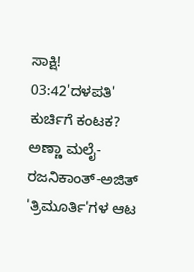ಸಾಕ್ಷಿ!
03:42'ದಳಪತಿ' ಕುರ್ಚಿಗೆ ಕಂಟಕ? ಅಣ್ಣಾ ಮಲೈ-ರಜನಿಕಾಂತ್-ಅಜಿತ್ 'ತ್ರಿಮೂರ್ತಿ'ಗಳ ಆಟ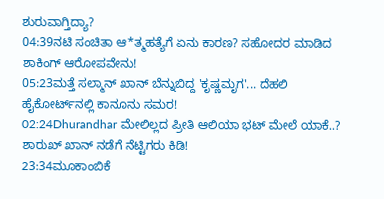ಶುರುವಾಗ್ತಿದ್ಯಾ?
04:39ನಟಿ ಸಂಚಿತಾ ಆ*ತ್ಮಹತ್ಯೆಗೆ ಏನು ಕಾರಣ? ಸಹೋದರ ಮಾಡಿದ ಶಾಕಿಂಗ್ ಆರೋಪವೇನು!
05:23ಮತ್ತೆ ಸಲ್ಮಾನ್ ಖಾನ್ ಬೆನ್ನುಬಿದ್ದ 'ಕೃಷ್ಣಮೃಗ'... ದೆಹಲಿ ಹೈಕೋರ್ಟ್‌ನಲ್ಲಿ ಕಾನೂನು ಸಮರ!
02:24Dhurandhar ಮೇಲಿಲ್ಲದ ಪ್ರೀತಿ ಆಲಿಯಾ ಭಟ್ ಮೇಲೆ ಯಾಕೆ..? ಶಾರುಖ್ ಖಾನ್ ನಡೆಗೆ ನೆಟ್ಟಿಗರು ಕಿಡಿ!
23:34ಮೂಕಾಂಬಿಕೆ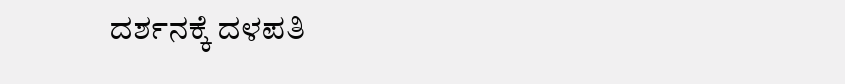ದರ್ಶನಕ್ಕೆ ದಳಪತಿ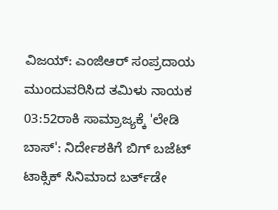ವಿಜಯ್: ಎಂಜಿಆರ್‌ ಸಂಪ್ರದಾಯ ಮುಂದುವರಿಸಿದ ತಮಿಳು ನಾಯಕ
03:52ರಾಕಿ ಸಾಮ್ರಾಜ್ಯಕ್ಕೆ 'ಲೇಡಿ ಬಾಸ್': ನಿರ್ದೇಶಕಿಗೆ ಬಿಗ್ ಬಜೆಟ್ ಟಾಕ್ಸಿಕ್ ಸಿನಿಮಾದ ಬರ್ತ್‌ಡೇ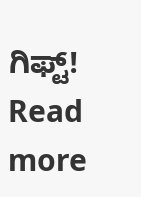ಗಿಫ್ಟ್!
Read more